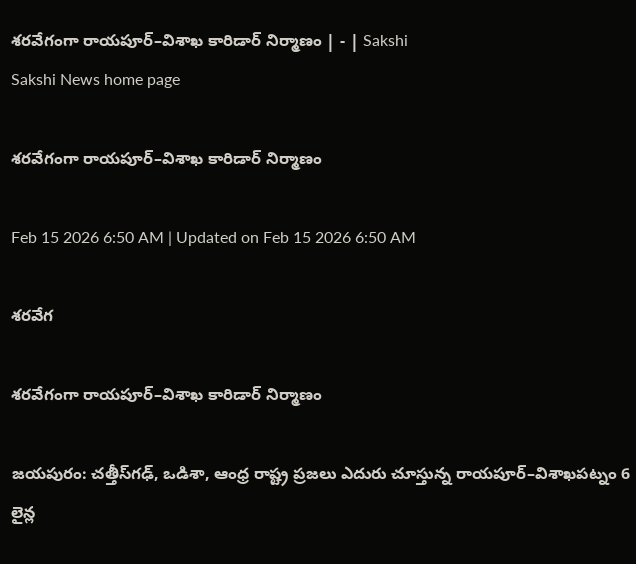శరవేగంగా రాయపూర్‌–విశాఖ కారిడార్‌ నిర్మాణం | - | Sakshi
Sakshi News home page

శరవేగంగా రాయపూర్‌–విశాఖ కారిడార్‌ నిర్మాణం

Feb 15 2026 6:50 AM | Updated on Feb 15 2026 6:50 AM

శరవేగ

శరవేగంగా రాయపూర్‌–విశాఖ కారిడార్‌ నిర్మాణం

జయపురం: చత్తీస్‌గఢ్‌, ఒడిశా, ఆంధ్ర రాష్ట్ర ప్రజలు ఎదురు చూస్తున్న రాయపూర్‌–విశాఖపట్నం 6 లైన్ల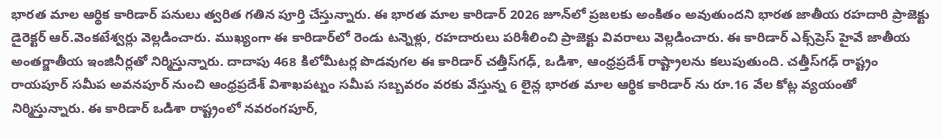భారత మాల ఆర్థిక కారిడార్‌ పనులు త్వరిత గతిన పూర్తి చేస్తున్నారు. ఈ భారత మాల కారిడార్‌ 2026 జూన్‌లో ప్రజలకు అంకితం అవుతుందని భారత జాతీయ రహదారి ప్రాజెక్టు డైరెక్టర్‌ ఆర్‌.వెంకటేశ్వర్లు వెల్లడించారు. ముఖ్యంగా ఈ కారిడార్‌లో రెండు టన్నెళ్లు, రహదారులు పరిశీలించి ప్రాజెక్టు వివరాలు వెల్లడించారు. ఈ కారిడార్‌ ఎక్స్‌ప్రెస్‌ హైవే జాతీయ అంతర్జాతీయ ఇంజినీర్లతో నిర్మిస్తున్నారు. దాదాపు 468 కిలోమీటర్ల పొడవుగల ఈ కారిడార్‌ చత్తీస్‌గఢ్‌, ఒడిశా, ఆంధ్రప్రదేశ్‌ రాష్ట్రాలను కలుపుతుంది. చత్తీస్‌గఢ్‌ రాష్ట్రం రాయపూర్‌ సమీప అవనపూర్‌ నుంచి ఆంధ్రప్రదేశ్‌ విశాఖపట్నం సమీప సబ్బవరం వరకు వేస్తున్న 6 లైన్ల భారత మాల ఆర్థిక కారిడార్‌ ను రూ.16 వేల కోట్ల వ్యయంతో నిర్మిస్తున్నారు. ఈ కారిడార్‌ ఒడిశా రాష్ట్రంలో నవరంగపూర్‌,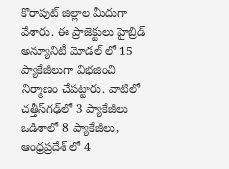కొరాపుట్‌ జిల్లాల మీదుగా వేశారు. ఈ ప్రాజెక్టులు హైబ్రిడ్‌ అన్యూనిటీ మోడల్‌ లో 15 ప్యాకేజీలుగా విభజించి నిర్మాణం చేపట్టారు. వాటిలో చత్తీస్‌గఢ్‌లో 3 ప్యాకేజీలు ఒడిశాలో 8 ప్యాకేజీలు, ఆంధ్రప్రదేశ్‌ లో 4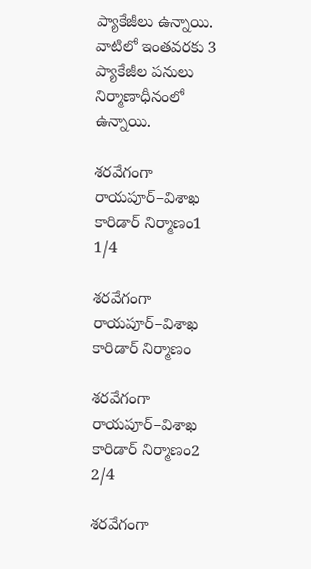ప్యాకేజీలు ఉన్నాయి. వాటిలో ఇంతవరకు 3 ప్యాకేజీల పనులు నిర్మాణాధీనంలో ఉన్నాయి.

శరవేగంగా రాయపూర్‌–విశాఖ కారిడార్‌ నిర్మాణం1
1/4

శరవేగంగా రాయపూర్‌–విశాఖ కారిడార్‌ నిర్మాణం

శరవేగంగా రాయపూర్‌–విశాఖ కారిడార్‌ నిర్మాణం2
2/4

శరవేగంగా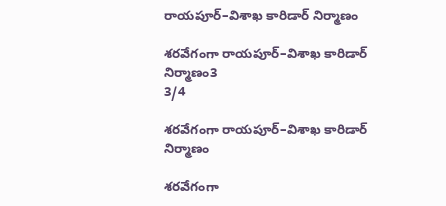రాయపూర్‌–విశాఖ కారిడార్‌ నిర్మాణం

శరవేగంగా రాయపూర్‌–విశాఖ కారిడార్‌ నిర్మాణం3
3/4

శరవేగంగా రాయపూర్‌–విశాఖ కారిడార్‌ నిర్మాణం

శరవేగంగా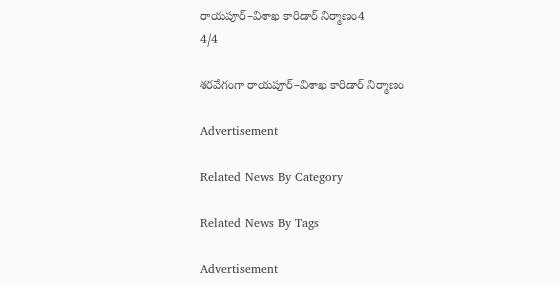రాయపూర్‌–విశాఖ కారిడార్‌ నిర్మాణం4
4/4

శరవేగంగా రాయపూర్‌–విశాఖ కారిడార్‌ నిర్మాణం

Advertisement

Related News By Category

Related News By Tags

Advertisement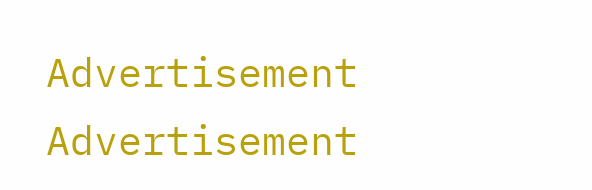Advertisement
Advertisement